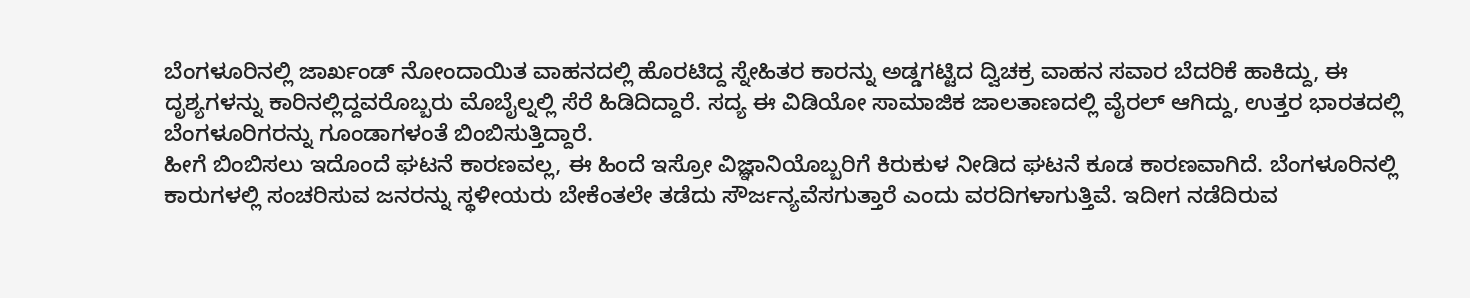ಬೆಂಗಳೂರಿನಲ್ಲಿ ಜಾರ್ಖಂಡ್ ನೋಂದಾಯಿತ ವಾಹನದಲ್ಲಿ ಹೊರಟಿದ್ದ ಸ್ನೇಹಿತರ ಕಾರನ್ನು ಅಡ್ಡಗಟ್ಟಿದ ದ್ವಿಚಕ್ರ ವಾಹನ ಸವಾರ ಬೆದರಿಕೆ ಹಾಕಿದ್ದು, ಈ ದೃಶ್ಯಗಳನ್ನು ಕಾರಿನಲ್ಲಿದ್ದವರೊಬ್ಬರು ಮೊಬೈಲ್ನಲ್ಲಿ ಸೆರೆ ಹಿಡಿದಿದ್ದಾರೆ. ಸದ್ಯ ಈ ವಿಡಿಯೋ ಸಾಮಾಜಿಕ ಜಾಲತಾಣದಲ್ಲಿ ವೈರಲ್ ಆಗಿದ್ದು, ಉತ್ತರ ಭಾರತದಲ್ಲಿ ಬೆಂಗಳೂರಿಗರನ್ನು ಗೂಂಡಾಗಳಂತೆ ಬಿಂಬಿಸುತ್ತಿದ್ದಾರೆ.
ಹೀಗೆ ಬಿಂಬಿಸಲು ಇದೊಂದೆ ಘಟನೆ ಕಾರಣವಲ್ಲ, ಈ ಹಿಂದೆ ಇಸ್ರೋ ವಿಜ್ಞಾನಿಯೊಬ್ಬರಿಗೆ ಕಿರುಕುಳ ನೀಡಿದ ಘಟನೆ ಕೂಡ ಕಾರಣವಾಗಿದೆ. ಬೆಂಗಳೂರಿನಲ್ಲಿ ಕಾರುಗಳಲ್ಲಿ ಸಂಚರಿಸುವ ಜನರನ್ನು ಸ್ಥಳೀಯರು ಬೇಕೆಂತಲೇ ತಡೆದು ಸೌರ್ಜನ್ಯವೆಸಗುತ್ತಾರೆ ಎಂದು ವರದಿಗಳಾಗುತ್ತಿವೆ. ಇದೀಗ ನಡೆದಿರುವ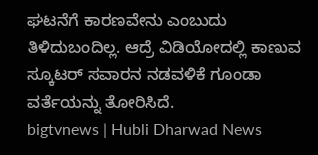ಘಟನೆಗೆ ಕಾರಣವೇನು ಎಂಬುದು ತಿಳಿದುಬಂದಿಲ್ಲ. ಆದ್ರೆ ವಿಡಿಯೋದಲ್ಲಿ ಕಾಣುವ ಸ್ಕೂಟರ್ ಸವಾರನ ನಡವಳಿಕೆ ಗೂಂಡಾ ವರ್ತೆಯನ್ನು ತೋರಿಸಿದೆ.
bigtvnews | Hubli Dharwad News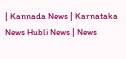| Kannada News | Karnataka News Hubli News | News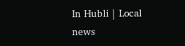In Hubli | Local news